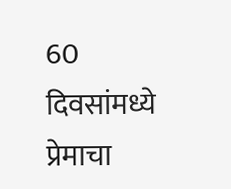60 दिवसांमध्ये प्रेमाचा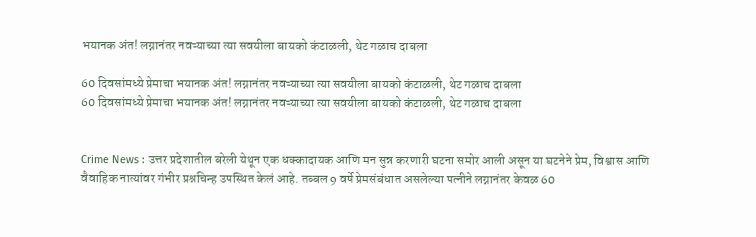भयानक अंत! लग्नानंतर नवऱ्याच्या त्या सवयीला बायको कंटाळली, थेट गळाच दाबला

60 दिवसांमध्ये प्रेमाचा भयानक अंत! लग्नानंतर नवऱ्याच्या त्या सवयीला बायको कंटाळली, थेट गळाच दाबला
60 दिवसांमध्ये प्रेमाचा भयानक अंत! लग्नानंतर नवऱ्याच्या त्या सवयीला बायको कंटाळली, थेट गळाच दाबला


Crime News : उत्तर प्रदेशातील बरेली येथून एक धक्कादायक आणि मन सुन्न करणारी घटना समोर आली असून या घटनेने प्रेम, विश्वास आणि वैवाहिक नात्यांवर गंभीर प्रश्नचिन्ह उपस्थित केलं आहे. तब्बल 9 वर्षे प्रेमसंबंधात असलेल्या पत्नीने लग्नानंतर केवळ 60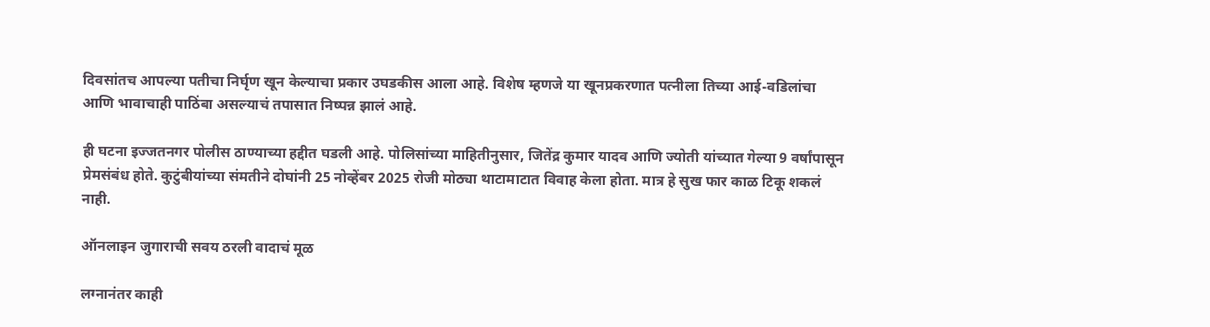दिवसांतच आपल्या पतीचा निर्घृण खून केल्याचा प्रकार उघडकीस आला आहे. विशेष म्हणजे या खूनप्रकरणात पत्नीला तिच्या आई-वडिलांचा आणि भावाचाही पाठिंबा असल्याचं तपासात निष्पन्न झालं आहे.

ही घटना इज्जतनगर पोलीस ठाण्याच्या हद्दीत घडली आहे. पोलिसांच्या माहितीनुसार, जितेंद्र कुमार यादव आणि ज्योती यांच्यात गेल्या 9 वर्षांपासून प्रेमसंबंध होते. कुटुंबीयांच्या संमतीने दोघांनी 25 नोव्हेंबर 2025 रोजी मोठ्या थाटामाटात विवाह केला होता. मात्र हे सुख फार काळ टिकू शकलं नाही.

ऑनलाइन जुगाराची सवय ठरली वादाचं मूळ

लग्नानंतर काही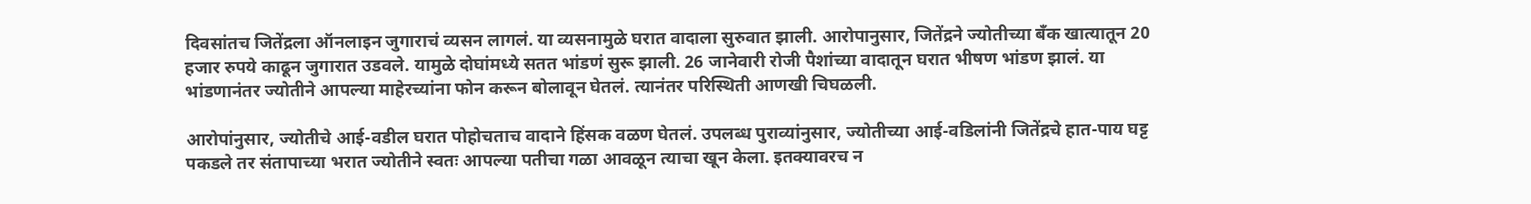दिवसांतच जितेंद्रला ऑनलाइन जुगाराचं व्यसन लागलं. या व्यसनामुळे घरात वादाला सुरुवात झाली. आरोपानुसार, जितेंद्रने ज्योतीच्या बँक खात्यातून 20 हजार रुपये काढून जुगारात उडवले. यामुळे दोघांमध्ये सतत भांडणं सुरू झाली. 26 जानेवारी रोजी पैशांच्या वादातून घरात भीषण भांडण झालं. या भांडणानंतर ज्योतीने आपल्या माहेरच्यांना फोन करून बोलावून घेतलं. त्यानंतर परिस्थिती आणखी चिघळली.

आरोपांनुसार, ज्योतीचे आई-वडील घरात पोहोचताच वादाने हिंसक वळण घेतलं. उपलब्ध पुराव्यांनुसार, ज्योतीच्या आई-वडिलांनी जितेंद्रचे हात-पाय घट्ट पकडले तर संतापाच्या भरात ज्योतीने स्वतः आपल्या पतीचा गळा आवळून त्याचा खून केला. इतक्यावरच न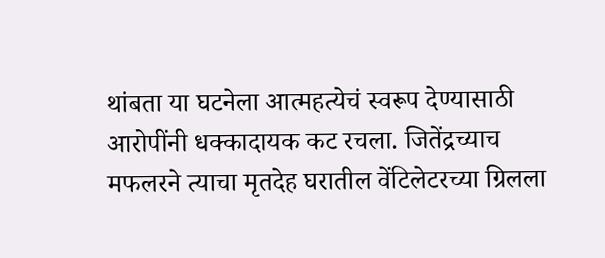थांबता या घटनेला आत्महत्येचं स्वरूप देण्यासाठी आरोपींनी धक्कादायक कट रचला. जितेंद्रच्याच मफलरने त्याचा मृतदेह घरातील वेंटिलेटरच्या ग्रिलला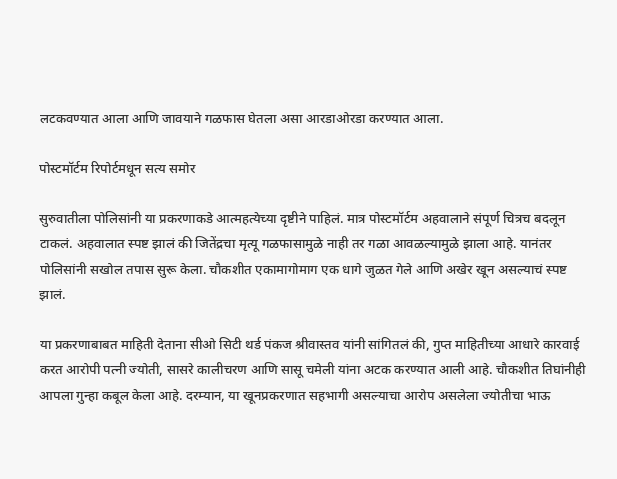लटकवण्यात आला आणि जावयाने गळफास घेतला असा आरडाओरडा करण्यात आला.

पोस्टमॉर्टम रिपोर्टमधून सत्य समोर

सुरुवातीला पोलिसांनी या प्रकरणाकडे आत्महत्येच्या दृष्टीने पाहिलं. मात्र पोस्टमॉर्टम अहवालाने संपूर्ण चित्रच बदलून टाकलं. अहवालात स्पष्ट झालं की जितेंद्रचा मृत्यू गळफासामुळे नाही तर गळा आवळल्यामुळे झाला आहे. यानंतर पोलिसांनी सखोल तपास सुरू केला. चौकशीत एकामागोमाग एक धागे जुळत गेले आणि अखेर खून असल्याचं स्पष्ट झालं.

या प्रकरणाबाबत माहिती देताना सीओ सिटी थर्ड पंकज श्रीवास्तव यांनी सांगितलं की, गुप्त माहितीच्या आधारे कारवाई करत आरोपी पत्नी ज्योती, सासरे कालीचरण आणि सासू चमेली यांना अटक करण्यात आली आहे. चौकशीत तिघांनीही आपला गुन्हा कबूल केला आहे. दरम्यान, या खूनप्रकरणात सहभागी असल्याचा आरोप असलेला ज्योतीचा भाऊ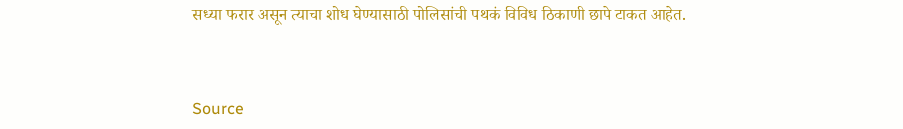सध्या फरार असून त्याचा शोध घेण्यासाठी पोलिसांची पथकं विविध ठिकाणी छापे टाकत आहेत.



Source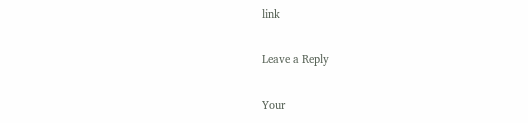link

Leave a Reply

Your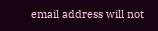email address will not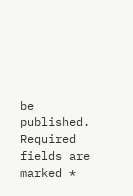be published. Required fields are marked *